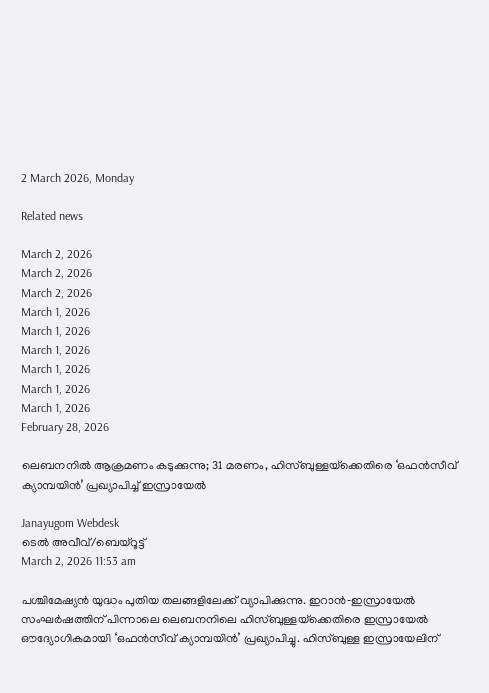2 March 2026, Monday

Related news

March 2, 2026
March 2, 2026
March 2, 2026
March 1, 2026
March 1, 2026
March 1, 2026
March 1, 2026
March 1, 2026
March 1, 2026
February 28, 2026

ലെബനനിൽ ആക്രമണം കടുക്കുന്നു; 31 മരണം, ഹിസ്ബുള്ളയ്‌ക്കെതിരെ ‘ഒഫൻസീവ് ക്യാമ്പയിൻ’ പ്രഖ്യാപിച്ച് ഇസ്രായേൽ

Janayugom Webdesk
ടെൽ അവീവ്/ബെയ്റൂട്ട്
March 2, 2026 11:53 am

പശ്ചിമേഷ്യൻ യുദ്ധം പുതിയ തലങ്ങളിലേക്ക് വ്യാപിക്കുന്നു. ഇറാൻ‑ഇസ്രായേൽ സംഘർഷത്തിന് പിന്നാലെ ലെബനനിലെ ഹിസ്ബുള്ളയ്‌ക്കെതിരെ ഇസ്രായേൽ ഔദ്യോഗികമായി ‘ഒഫൻസീവ് ക്യാമ്പയിൻ’ പ്രഖ്യാപിച്ചു. ഹിസ്ബുള്ള ഇസ്രായേലിന്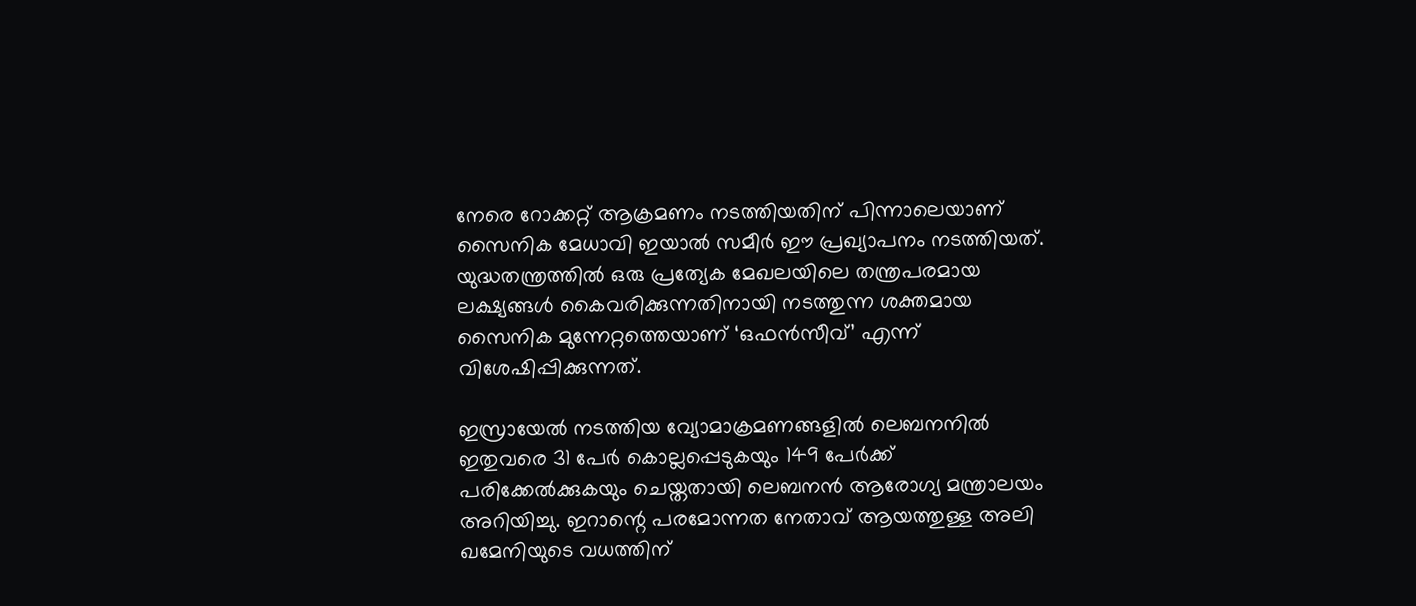നേരെ റോക്കറ്റ് ആക്രമണം നടത്തിയതിന് പിന്നാലെയാണ് സൈനിക മേധാവി ഇയാൽ സമീർ ഈ പ്രഖ്യാപനം നടത്തിയത്. യുദ്ധതന്ത്രത്തിൽ ഒരു പ്രത്യേക മേഖലയിലെ തന്ത്രപരമായ ലക്ഷ്യങ്ങൾ കൈവരിക്കുന്നതിനായി നടത്തുന്ന ശക്തമായ സൈനിക മുന്നേറ്റത്തെയാണ് ‘ഒഫൻസീവ്’ എന്ന് വിശേഷിപ്പിക്കുന്നത്.

ഇസ്രായേൽ നടത്തിയ വ്യോമാക്രമണങ്ങളിൽ ലെബനനിൽ ഇതുവരെ 31 പേർ കൊല്ലപ്പെടുകയും 149 പേർക്ക് പരിക്കേൽക്കുകയും ചെയ്തതായി ലെബനൻ ആരോഗ്യ മന്ത്രാലയം അറിയിച്ചു. ഇറാന്റെ പരമോന്നത നേതാവ് ആയത്തുള്ള അലി ഖമേനിയുടെ വധത്തിന്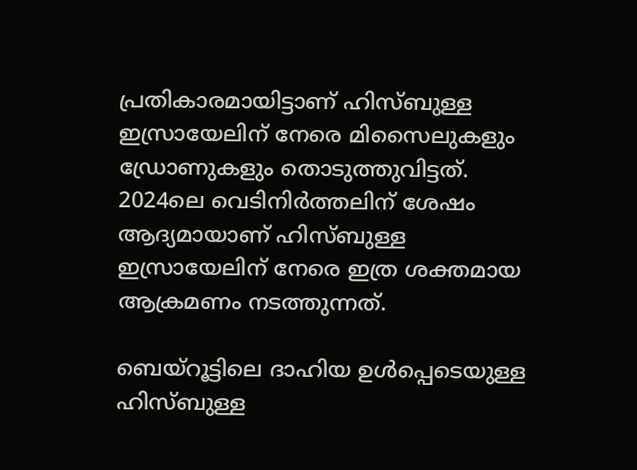പ്രതികാരമായിട്ടാണ് ഹിസ്ബുള്ള ഇസ്രായേലിന് നേരെ മിസൈലുകളും ഡ്രോണുകളും തൊടുത്തുവിട്ടത്. 2024ലെ വെടിനിർത്തലിന് ശേഷം ആദ്യമായാണ് ഹിസ്ബുള്ള ഇസ്രായേലിന് നേരെ ഇത്ര ശക്തമായ ആക്രമണം നടത്തുന്നത്.

ബെയ്റൂട്ടിലെ ദാഹിയ ഉൾപ്പെടെയുള്ള ഹിസ്ബുള്ള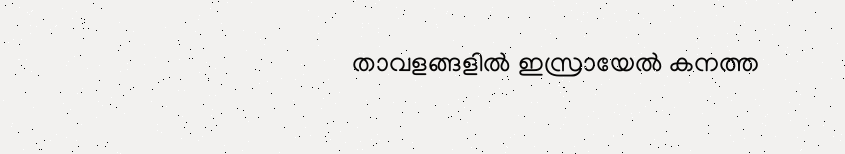താവളങ്ങളിൽ ഇസ്രായേൽ കനത്ത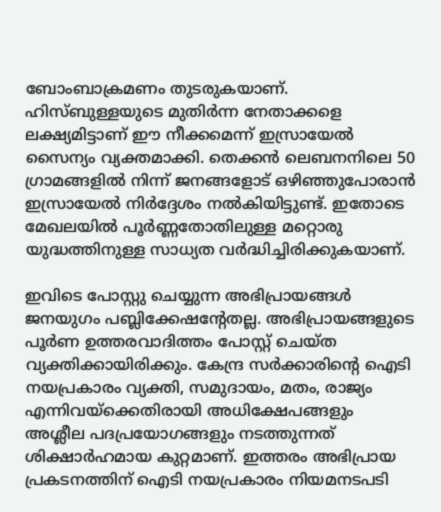ബോംബാക്രമണം തുടരുകയാണ്. ഹിസ്ബുള്ളയുടെ മുതിർന്ന നേതാക്കളെ ലക്ഷ്യമിട്ടാണ് ഈ നീക്കമെന്ന് ഇസ്രായേൽ സൈന്യം വ്യക്തമാക്കി. തെക്കൻ ലെബനനിലെ 50 ഗ്രാമങ്ങളിൽ നിന്ന് ജനങ്ങളോട് ഒഴിഞ്ഞുപോരാൻ ഇസ്രായേൽ നിർദ്ദേശം നൽകിയിട്ടുണ്ട്. ഇതോടെ മേഖലയിൽ പൂർണ്ണതോതിലുള്ള മറ്റൊരു യുദ്ധത്തിനുള്ള സാധ്യത വർദ്ധിച്ചിരിക്കുകയാണ്.

ഇവിടെ പോസ്റ്റു ചെയ്യുന്ന അഭിപ്രായങ്ങള്‍ ജനയുഗം പബ്ലിക്കേഷന്റേതല്ല. അഭിപ്രായങ്ങളുടെ പൂര്‍ണ ഉത്തരവാദിത്തം പോസ്റ്റ് ചെയ്ത വ്യക്തിക്കായിരിക്കും. കേന്ദ്ര സര്‍ക്കാരിന്റെ ഐടി നയപ്രകാരം വ്യക്തി, സമുദായം, മതം, രാജ്യം എന്നിവയ്‌ക്കെതിരായി അധിക്ഷേപങ്ങളും അശ്ലീല പദപ്രയോഗങ്ങളും നടത്തുന്നത് ശിക്ഷാര്‍ഹമായ കുറ്റമാണ്. ഇത്തരം അഭിപ്രായ പ്രകടനത്തിന് ഐടി നയപ്രകാരം നിയമനടപടി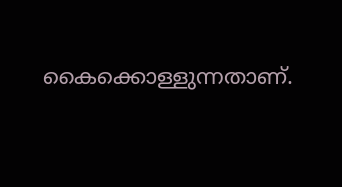കൈക്കൊള്ളുന്നതാണ്.